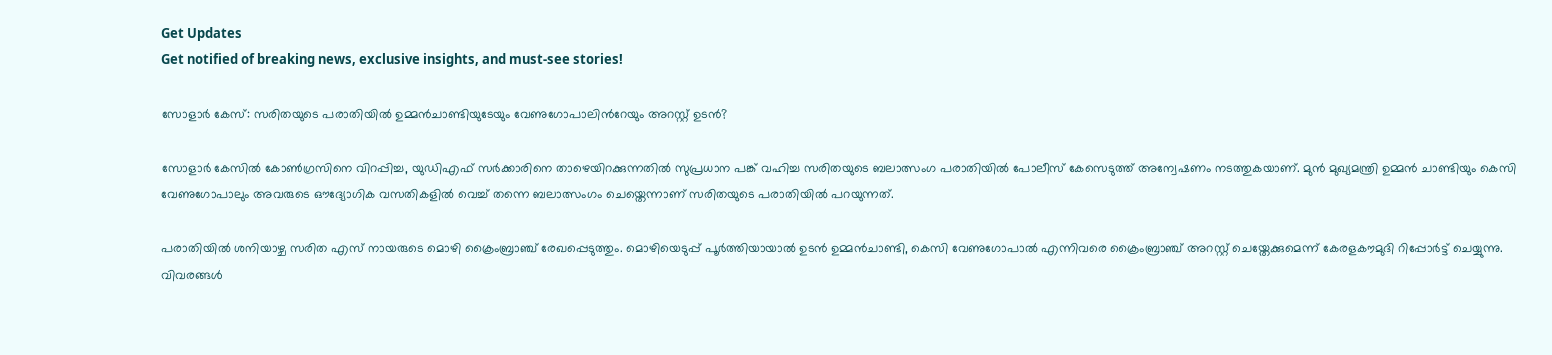Get Updates
Get notified of breaking news, exclusive insights, and must-see stories!

സോളാര്‍ കേസ്: സരിതയുടെ പരാതിയില്‍ ഉമ്മന്‍ചാണ്ടിയുടേയും വേണുഗോപാലിന്‍റേയും അറസ്റ്റ് ഉടന്‍?

സോളാര്‍ കേസില്‍ കോണ്‍ഗ്രസിനെ വിറപ്പിച്ച, യുഡിഎഫ് സര്‍ക്കാരിനെ താഴെയിറക്കുന്നതില്‍ സുപ്രധാന പങ്ക് വഹിച്ച സരിതയുടെ ബലാത്സംഗ പരാതിയില്‍ പോലീസ് കേസെടുത്ത് അന്വേഷണം നടത്തുകയാണ്. മുന്‍ മുഖ്യമന്ത്രി ഉമ്മന്‍ ചാണ്ടിയും കെസി വേണുഗോപാലും അവരുടെ ഔദ്യോഗിക വസതികളില്‍ വെച്ച് തന്നെ ബലാത്സംഗം ചെയ്തെന്നാണ് സരിതയുടെ പരാതിയില്‍ പറയുന്നത്.

പരാതിയില്‍ ശനിയാഴ്ച സരിത എസ് നായരുടെ മൊഴി ക്രൈംബ്രാഞ്ച് രേഖപ്പെടുത്തും. മൊഴിയെടുപ്പ് പൂര്‍ത്തിയായാല്‍ ഉടന്‍ ഉമ്മന്‍ചാണ്ടി, കെസി വേണുഗോപാല്‍ എന്നിവരെ ക്രൈംബ്രാഞ്ച് അറസ്റ്റ് ചെയ്തേക്കുമെന്ന് കേരളകൗമുദി റിപ്പോര്‍ട്ട് ചെയ്യുന്നു. വിവരങ്ങള്‍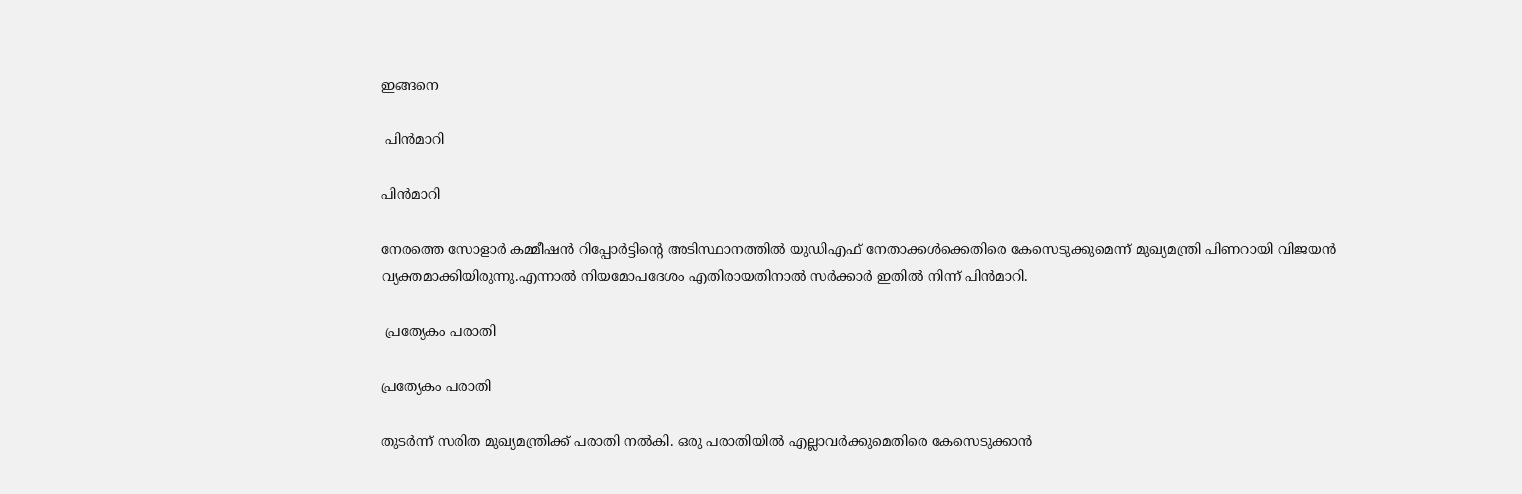ഇങ്ങനെ

 പിന്‍മാറി

പിന്‍മാറി

നേരത്തെ സോളാര്‍ കമ്മീഷന്‍ റിപ്പോര്‍ട്ടിന്റെ അടിസ്ഥാനത്തില്‍ യുഡിഎഫ് നേതാക്കള്‍ക്കെതിരെ കേസെടുക്കുമെന്ന് മുഖ്യമന്ത്രി പിണറായി വിജയന്‍ വ്യക്തമാക്കിയിരുന്നു.എന്നാല്‍ നിയമോപദേശം എതിരായതിനാല്‍ സര്‍ക്കാര്‍ ഇതില്‍ നിന്ന് പിന്‍മാറി.

 പ്രത്യേകം പരാതി

പ്രത്യേകം പരാതി

തുടര്‍ന്ന് സരിത മുഖ്യമന്ത്രിക്ക് പരാതി നല്‍കി. ഒരു പരാതിയില്‍ എല്ലാവര്‍ക്കുമെതിരെ കേസെടുക്കാന്‍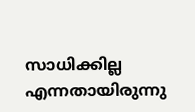സാധിക്കില്ല എന്നതായിരുന്നു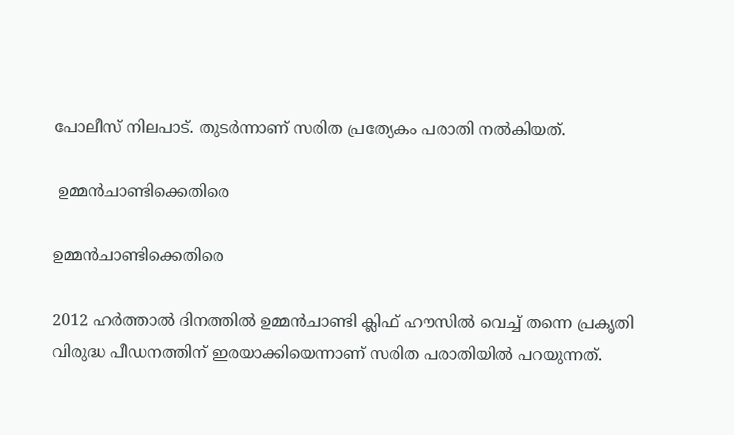പോലീസ് നിലപാട്. തുടര്‍ന്നാണ് സരിത പ്രത്യേകം പരാതി നല്‍കിയത്.

 ഉമ്മന്‍ചാണ്ടിക്കെതിരെ

ഉമ്മന്‍ചാണ്ടിക്കെതിരെ

2012 ഹര്‍ത്താല്‍ ദിനത്തില്‍ ഉമ്മന്‍ചാണ്ടി ക്ലിഫ് ഹൗസില്‍ വെച്ച് തന്നെ പ്രകൃതി വിരുദ്ധ പീഡനത്തിന് ഇരയാക്കിയെന്നാണ് സരിത പരാതിയില്‍ പറയുന്നത്.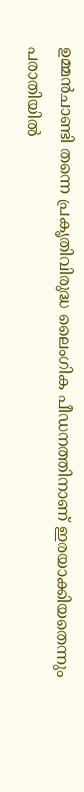ഉമ്മന്‍ചാണ്ടി തന്നെ പ്രകൃതിവിരുദ്ധ ലൈംഗിക പീഡനത്തിനാണ് ഇരയാക്കിയതെന്നും പരാതിയില്‍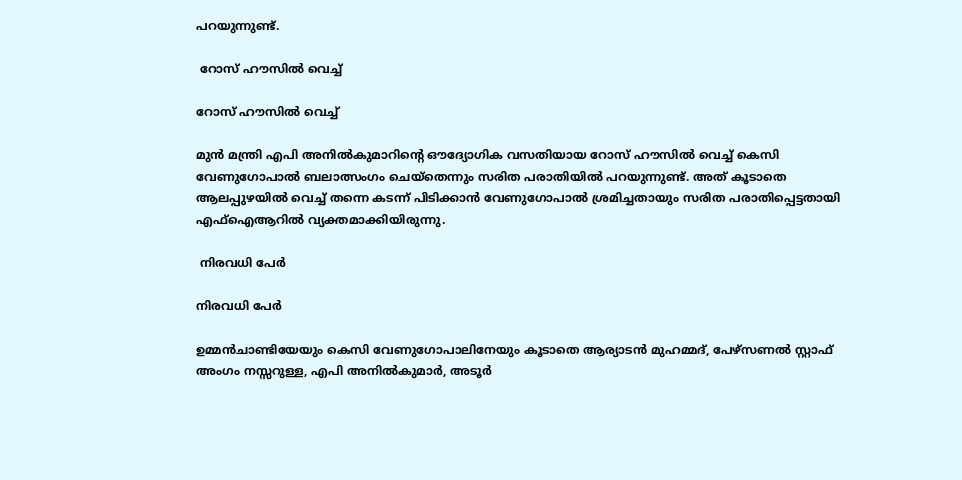പറയുന്നുണ്ട്.

 റോസ് ഹൗസില്‍ വെച്ച്

റോസ് ഹൗസില്‍ വെച്ച്

മുന്‍ മന്ത്രി എപി അനില്‍കുമാറിന്റെ ഔദ്യോഗിക വസതിയായ റോസ് ഹൗസില്‍ വെച്ച് കെസി വേണുഗോപാല്‍ ബലാത്സംഗം ചെയ്തെന്നും സരിത പരാതിയില്‍ പറയുന്നുണ്ട്. അത് കൂടാതെ ആലപ്പുഴയില്‍ വെച്ച് തന്നെ കടന്ന് പിടിക്കാന്‍ വേണുഗോപാല്‍ ശ്രമിച്ചതായും സരിത പരാതിപ്പെട്ടതായി എഫ്‌ഐആറില്‍ വ്യക്തമാക്കിയിരുന്നു.

 നിരവധി പേര്‍

നിരവധി പേര്‍

ഉമ്മന്‍ചാണ്ടിയേയും കെസി വേണുഗോപാലിനേയും കൂടാതെ ആര്യാടന്‍ മുഹമ്മദ്, പേഴ്‌സണല്‍ സ്റ്റാഫ് അംഗം നസ്സറുള്ള, എപി അനില്‍കുമാര്‍, അടൂര്‍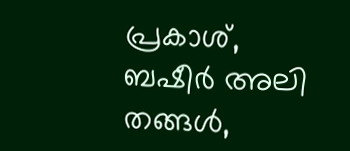പ്രകാശ്, ബഷീര്‍ അലി തങ്ങള്‍,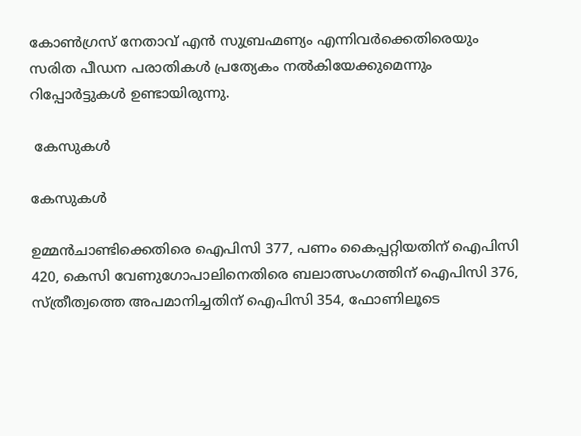കോണ്‍ഗ്രസ് നേതാവ് എന്‍ സുബ്രഹ്മണ്യം എന്നിവര്‍ക്കെതിരെയും സരിത പീഡന പരാതികള്‍ പ്രത്യേകം നല്‍കിയേക്കുമെന്നും റിപ്പോര്‍ട്ടുകള്‍ ഉണ്ടായിരുന്നു.

 കേസുകള്‍

കേസുകള്‍

ഉമ്മൻചാണ്ടിക്കെതിരെ ഐപിസി 377, പണം കൈപ്പറ്റിയതിന് ഐപിസി 420, കെസി വേണുഗോപാലിനെതിരെ ബലാത്സംഗത്തിന് ഐപിസി 376, സ്ത്രീത്വത്തെ അപമാനിച്ചതിന് ഐപിസി 354, ഫോണിലൂടെ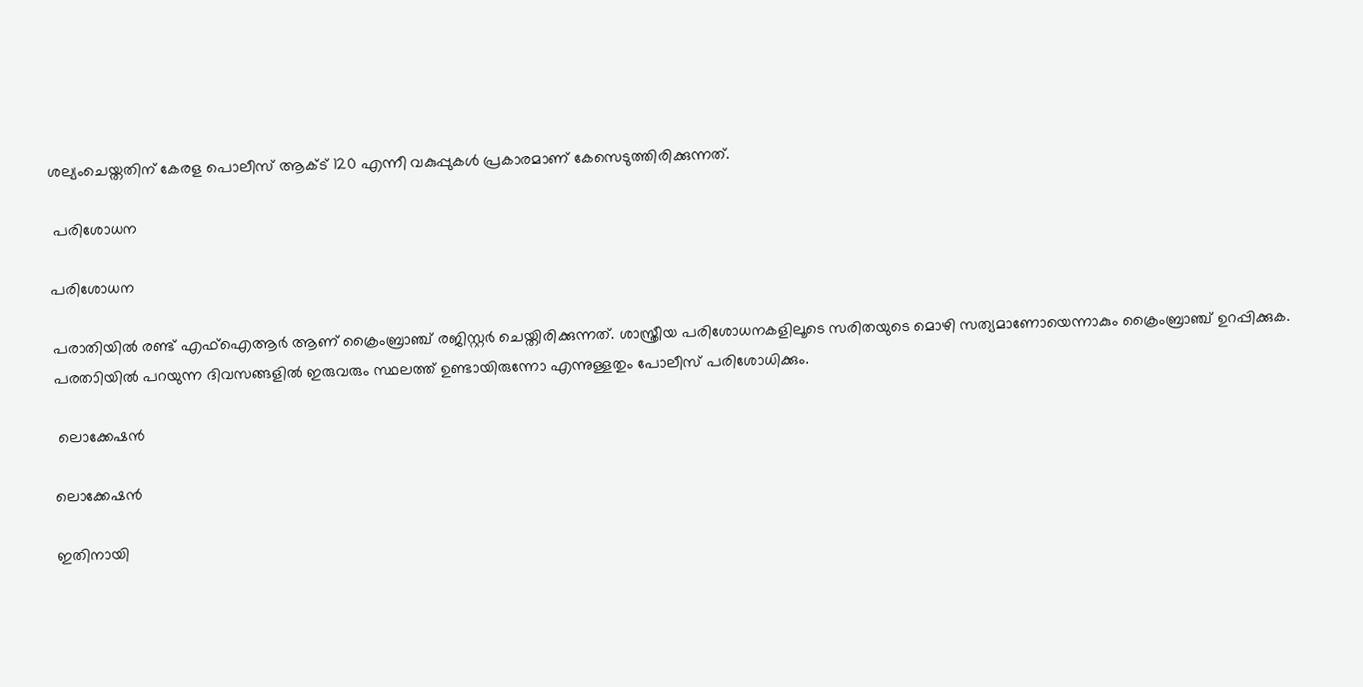ശല്യംചെയ്തതിന് കേരള പൊലീസ് ആക്ട് 120 എന്നീ വകുപ്പുകൾ പ്രകാരമാണ് കേസെടുത്തിരിക്കുന്നത്.

 പരിശോധന

പരിശോധന

പരാതിയില്‍ രണ്ട് എഫ്ഐആര്‍ ആണ് ക്രൈംബ്രാഞ്ച് രജിസ്റ്റര്‍ ചെയ്തിരിക്കുന്നത്. ശാസ്ത്രീയ പരിശോധനകളിലൂടെ സരിതയുടെ മൊഴി സത്യമാണോയെന്നാകും ക്രൈംബ്രാഞ്ച് ഉറപ്പിക്കുക. പരതാിയില്‍ പറയുന്ന ദിവസങ്ങളില്‍ ഇരുവരും സ്ഥലത്ത് ഉണ്ടായിരുന്നോ എന്നുള്ളതും പോലീസ് പരിശോധിക്കും.

 ലൊക്കേഷന്‍

ലൊക്കേഷന്‍

ഇതിനായി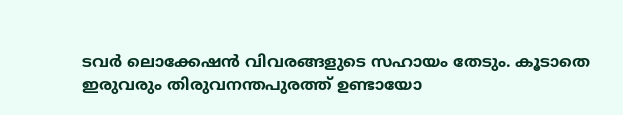ടവര്‍ ലൊക്കേഷന്‍ വിവരങ്ങളുടെ സഹായം തേടും. കൂടാതെ ഇരുവരും തിരുവനന്തപുരത്ത് ഉണ്ടായോ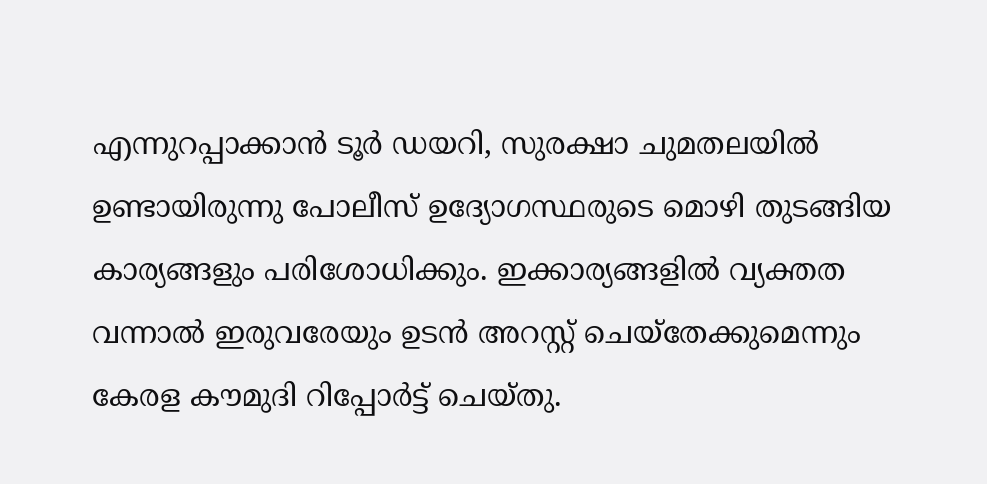എന്നുറപ്പാക്കാന്‍ ടൂര്‍ ഡയറി, സുരക്ഷാ ചുമതലയില്‍ ഉണ്ടായിരുന്നു പോലീസ് ഉദ്യോഗസ്ഥരുടെ മൊഴി തുടങ്ങിയ കാര്യങ്ങളും പരിശോധിക്കും. ഇക്കാര്യങ്ങളില്‍ വ്യക്തത വന്നാല്‍ ഇരുവരേയും ഉടന്‍ അറസ്റ്റ് ചെയ്തേക്കുമെന്നും കേരള കൗമുദി റിപ്പോര്‍ട്ട് ചെയ്തു.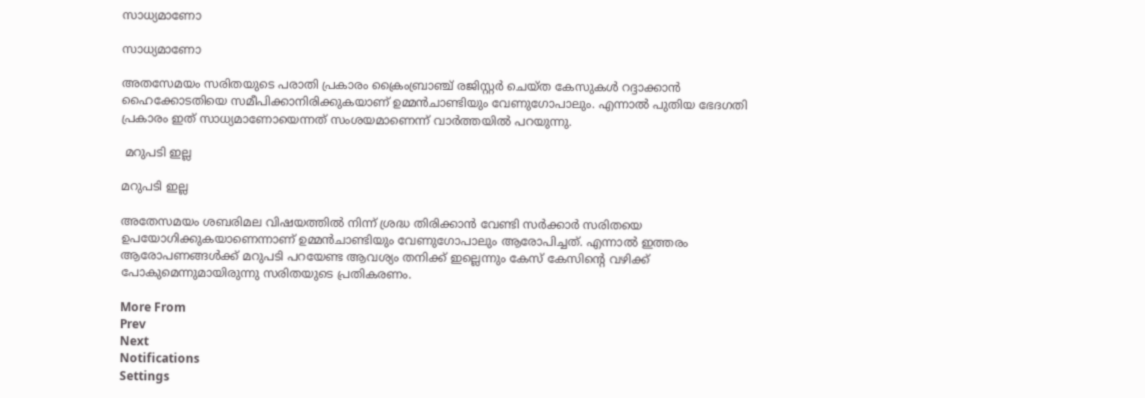സാധ്യമാണോ

സാധ്യമാണോ

അതസേമയം സരിതയുടെ പരാതി പ്രകാരം ക്രൈംബ്രാഞ്ച് രജിസ്റ്റര്‍ ചെയ്ത കേസുകള്‍ റദ്ദാക്കാന്‍ ഹൈക്കോടതിയെ സമീപിക്കാനിരിക്കുകയാണ് ഉമ്മന്‍ചാണ്ടിയും വേണുഗോപാലും. എന്നാല്‍ പുതിയ ഭേദഗതി പ്രകാരം ഇത് സാധ്യമാണോയെന്നത് സംശയമാണെന്ന് വാര്‍ത്തയില്‍ പറയുന്നു.

 മറുപടി ഇല്ല

മറുപടി ഇല്ല

അതേസമയം ശബരിമല വിഷയത്തില്‍ നിന്ന് ശ്രദ്ധ തിരിക്കാന്‍ വേണ്ടി സര്‍ക്കാര്‍ സരിതയെ ഉപയോഗിക്കുകയാണെന്നാണ് ഉമ്മന്‍ചാണ്ടിയും വേണുഗോപാലും ആരോപിച്ചത്. എന്നാല്‍ ഇത്തരം ആരോപണങ്ങള്‍ക്ക് മറുപടി പറയേണ്ട ആവശ്യം തനിക്ക് ഇല്ലെന്നും കേസ് കേസിന്‍റെ വഴിക്ക് പോകുമെന്നുമായിരുന്നു സരിതയുടെ പ്രതികരണം.

More From
Prev
Next
Notifications
Settings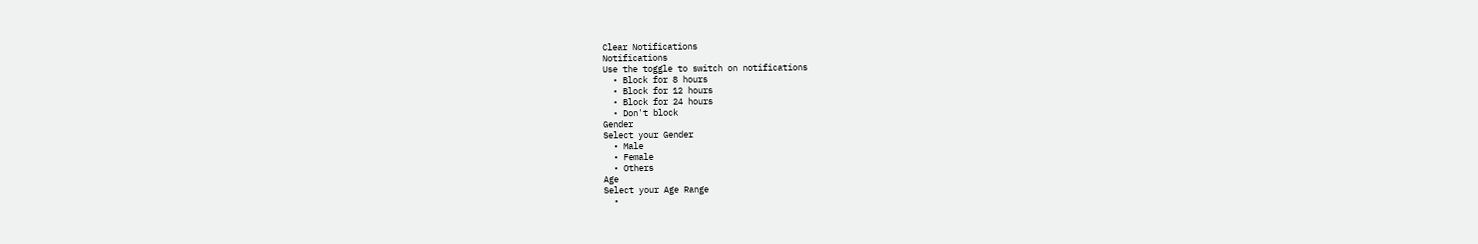Clear Notifications
Notifications
Use the toggle to switch on notifications
  • Block for 8 hours
  • Block for 12 hours
  • Block for 24 hours
  • Don't block
Gender
Select your Gender
  • Male
  • Female
  • Others
Age
Select your Age Range
  •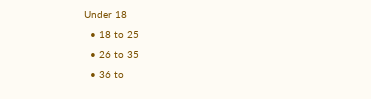Under 18
  • 18 to 25
  • 26 to 35
  • 36 to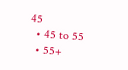45
  • 45 to 55
  • 55+